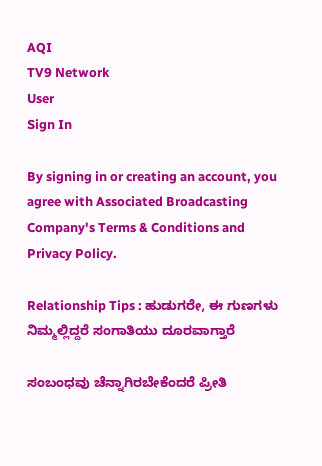AQI
TV9 Network
User
Sign In

By signing in or creating an account, you agree with Associated Broadcasting Company's Terms & Conditions and Privacy Policy.

Relationship Tips : ಹುಡುಗರೇ, ಈ ಗುಣಗಳು ನಿಮ್ಮಲ್ಲಿದ್ದರೆ ಸಂಗಾತಿಯು ದೂರವಾಗ್ತಾರೆ

ಸಂಬಂಧವು ಚೆನ್ನಾಗಿರಬೇಕೆಂದರೆ ಪ್ರೀತಿ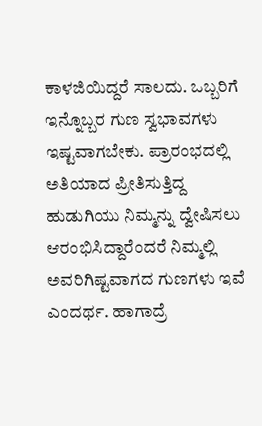ಕಾಳಜಿಯಿದ್ದರೆ ಸಾಲದು. ಒಬ್ಬರಿಗೆ ಇನ್ನೊಬ್ಬರ ಗುಣ ಸ್ವಭಾವಗಳು ಇಷ್ಟವಾಗಬೇಕು. ಪ್ರಾರಂಭದಲ್ಲಿ ಅತಿಯಾದ ಪ್ರೀತಿಸುತ್ತಿದ್ದ ಹುಡುಗಿಯು ನಿಮ್ಮನ್ನು ದ್ವೇಷಿಸಲು ಆರಂಭಿಸಿದ್ದಾರೆಂದರೆ ನಿಮ್ಮಲ್ಲಿ ಅವರಿಗಿಷ್ಟವಾಗದ ಗುಣಗಳು ಇವೆ ಎಂದರ್ಥ. ಹಾಗಾದ್ರೆ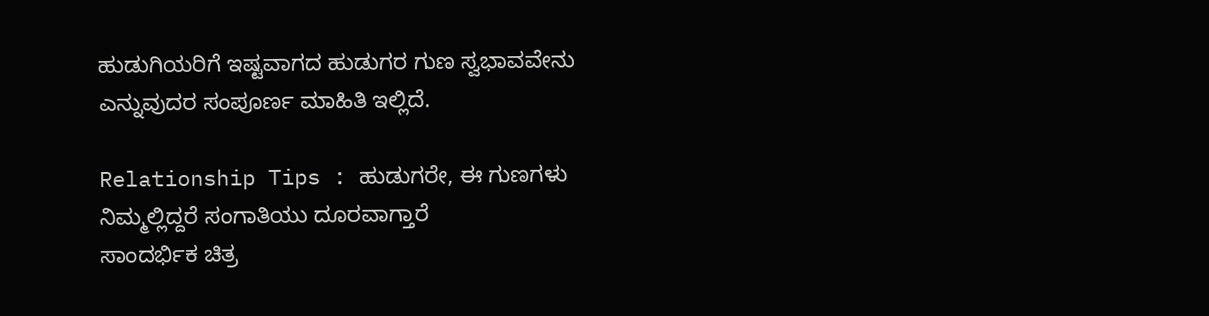ಹುಡುಗಿಯರಿಗೆ ಇಷ್ಟವಾಗದ ಹುಡುಗರ ಗುಣ ಸ್ವಭಾವವೇನು ಎನ್ನುವುದರ ಸಂಪೂರ್ಣ ಮಾಹಿತಿ ಇಲ್ಲಿದೆ.

Relationship Tips : ಹುಡುಗರೇ, ಈ ಗುಣಗಳು ನಿಮ್ಮಲ್ಲಿದ್ದರೆ ಸಂಗಾತಿಯು ದೂರವಾಗ್ತಾರೆ
ಸಾಂದರ್ಭಿಕ ಚಿತ್ರ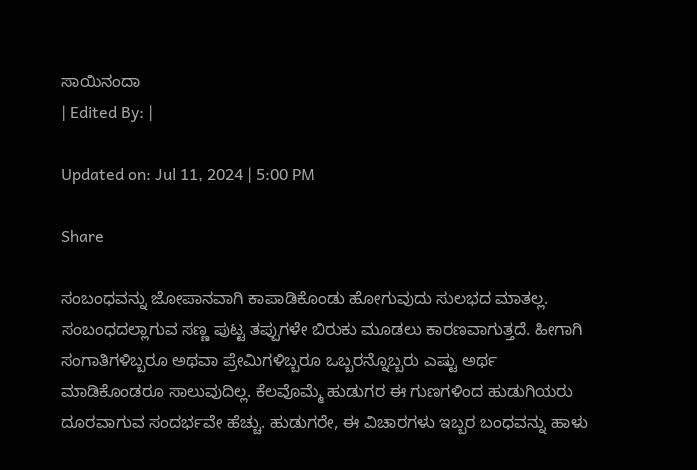ಸಾಯಿನಂದಾ
| Edited By: |

Updated on: Jul 11, 2024 | 5:00 PM

Share

ಸಂಬಂಧವನ್ನು ಜೋಪಾನವಾಗಿ ಕಾಪಾಡಿಕೊಂಡು ಹೋಗುವುದು ಸುಲಭದ ಮಾತಲ್ಲ. ಸಂಬಂಧದಲ್ಲಾಗುವ ಸಣ್ಣ ಪುಟ್ಟ ತಪ್ಪುಗಳೇ ಬಿರುಕು ಮೂಡಲು ಕಾರಣವಾಗುತ್ತದೆ. ಹೀಗಾಗಿ ಸಂಗಾತಿಗಳಿಬ್ಬರೂ ಅಥವಾ ಪ್ರೇಮಿಗಳಿಬ್ಬರೂ ಒಬ್ಬರನ್ನೊಬ್ಬರು ಎಷ್ಟು ಅರ್ಥ ಮಾಡಿಕೊಂಡರೂ ಸಾಲುವುದಿಲ್ಲ. ಕೆಲವೊಮ್ಮೆ ಹುಡುಗರ ಈ ಗುಣಗಳಿಂದ ಹುಡುಗಿಯರು ದೂರವಾಗುವ ಸಂದರ್ಭವೇ ಹೆಚ್ಚು. ಹುಡುಗರೇ, ಈ ವಿಚಾರಗಳು ಇಬ್ಬರ ಬಂಧವನ್ನು ಹಾಳು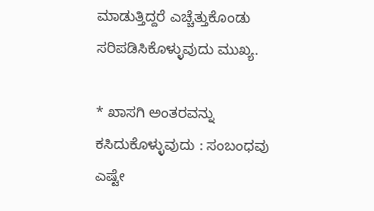ಮಾಡುತ್ತಿದ್ದರೆ ಎಚ್ಚೆತ್ತುಕೊಂಡು ಸರಿಪಡಿಸಿಕೊಳ್ಳುವುದು ಮುಖ್ಯ.

* ಖಾಸಗಿ ಅಂತರವನ್ನು ಕಸಿದುಕೊಳ್ಳುವುದು : ಸಂಬಂಧವು ಎಷ್ಟೇ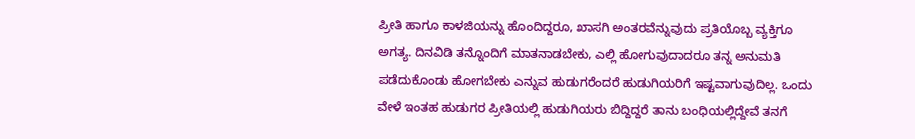ಪ್ರೀತಿ ಹಾಗೂ ಕಾಳಜಿಯನ್ನು ಹೊಂದಿದ್ದರೂ, ಖಾಸಗಿ ಅಂತರವೆನ್ನುವುದು ಪ್ರತಿಯೊಬ್ಬ ವ್ಯಕ್ತಿಗೂ ಅಗತ್ಯ. ದಿನವಿಡಿ ತನ್ನೊಂದಿಗೆ ಮಾತನಾಡಬೇಕು, ಎಲ್ಲಿ ಹೋಗುವುದಾದರೂ ತನ್ನ ಅನುಮತಿ ಪಡೆದುಕೊಂಡು ಹೋಗಬೇಕು ಎನ್ನುವ ಹುಡುಗರೆಂದರೆ ಹುಡುಗಿಯರಿಗೆ ಇಷ್ಟವಾಗುವುದಿಲ್ಲ. ಒಂದು ವೇಳೆ ಇಂತಹ ಹುಡುಗರ ಪ್ರೀತಿಯಲ್ಲಿ ಹುಡುಗಿಯರು ಬಿದ್ದಿದ್ದರೆ ತಾನು ಬಂಧಿಯಲ್ಲಿದ್ದೇವೆ ತನಗೆ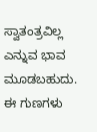ಸ್ವಾತಂತ್ರವಿಲ್ಲ ಎನ್ನುವ ಭಾವ ಮೂಡಬಹುದು. ಈ ಗುಣಗಳು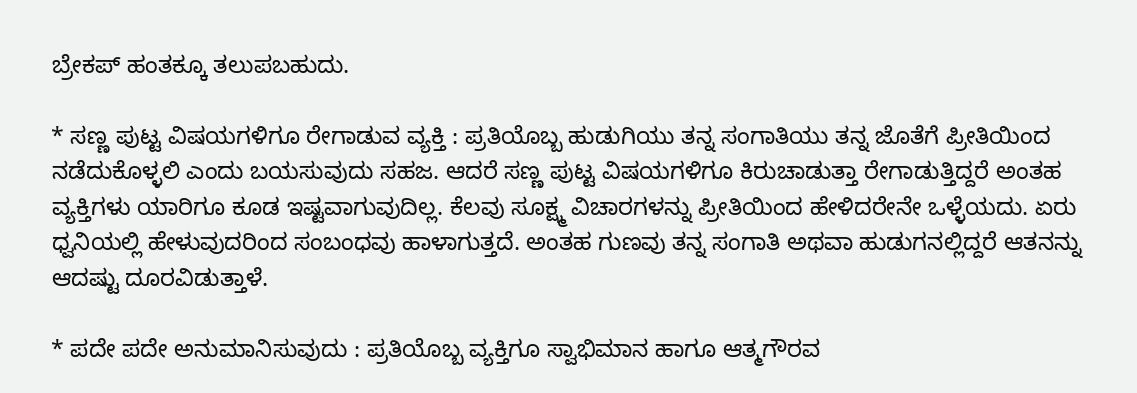ಬ್ರೇಕಪ್ ಹಂತಕ್ಕೂ ತಲುಪಬಹುದು.

* ಸಣ್ಣ ಪುಟ್ಟ ವಿಷಯಗಳಿಗೂ ರೇಗಾಡುವ ವ್ಯಕ್ತಿ : ಪ್ರತಿಯೊಬ್ಬ ಹುಡುಗಿಯು ತನ್ನ ಸಂಗಾತಿಯು ತನ್ನ ಜೊತೆಗೆ ಪ್ರೀತಿಯಿಂದ ನಡೆದುಕೊಳ್ಳಲಿ ಎಂದು ಬಯಸುವುದು ಸಹಜ. ಆದರೆ ಸಣ್ಣ ಪುಟ್ಟ ವಿಷಯಗಳಿಗೂ ಕಿರುಚಾಡುತ್ತಾ ರೇಗಾಡುತ್ತಿದ್ದರೆ ಅಂತಹ ವ್ಯಕ್ತಿಗಳು ಯಾರಿಗೂ ಕೂಡ ಇಷ್ಟವಾಗುವುದಿಲ್ಲ. ಕೆಲವು ಸೂಕ್ಷ್ಮ ವಿಚಾರಗಳನ್ನು ಪ್ರೀತಿಯಿಂದ ಹೇಳಿದರೇನೇ ಒಳ್ಳೆಯದು. ಏರು ಧ್ವನಿಯಲ್ಲಿ ಹೇಳುವುದರಿಂದ ಸಂಬಂಧವು ಹಾಳಾಗುತ್ತದೆ. ಅಂತಹ ಗುಣವು ತನ್ನ ಸಂಗಾತಿ ಅಥವಾ ಹುಡುಗನಲ್ಲಿದ್ದರೆ ಆತನನ್ನು ಆದಷ್ಟು ದೂರವಿಡುತ್ತಾಳೆ.

* ಪದೇ ಪದೇ ಅನುಮಾನಿಸುವುದು : ಪ್ರತಿಯೊಬ್ಬ ವ್ಯಕ್ತಿಗೂ ಸ್ವಾಭಿಮಾನ ಹಾಗೂ ಆತ್ಮಗೌರವ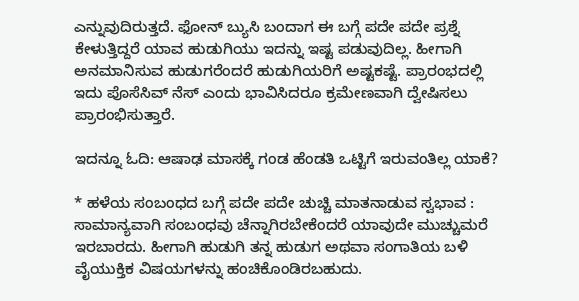ಎನ್ನುವುದಿರುತ್ತದೆ. ಫೋನ್ ಬ್ಯುಸಿ ಬಂದಾಗ ಈ ಬಗ್ಗೆ ಪದೇ ಪದೇ ಪ್ರಶ್ನೆ ಕೇಳುತ್ತಿದ್ದರೆ ಯಾವ ಹುಡುಗಿಯು ಇದನ್ನು ಇಷ್ಟ ಪಡುವುದಿಲ್ಲ. ಹೀಗಾಗಿ ಅನಮಾನಿಸುವ ಹುಡುಗರೆಂದರೆ ಹುಡುಗಿಯರಿಗೆ ಅಷ್ಟಕಷ್ಟೆ. ಪ್ರಾರಂಭದಲ್ಲಿ ಇದು ಪೊಸೆಸಿವ್‌ ನೆಸ್‌ ಎಂದು ಭಾವಿಸಿದರೂ ಕ್ರಮೇಣವಾಗಿ ದ್ವೇಷಿಸಲು ಪ್ರಾರಂಭಿಸುತ್ತಾರೆ.

ಇದನ್ನೂ ಓದಿ: ಆಷಾಢ ಮಾಸಕ್ಕೆ ಗಂಡ ಹೆಂಡತಿ ಒಟ್ಟಿಗೆ ಇರುವಂತಿಲ್ಲ ಯಾಕೆ?

* ಹಳೆಯ ಸಂಬಂಧದ ಬಗ್ಗೆ ಪದೇ ಪದೇ ಚುಚ್ಚಿ ಮಾತನಾಡುವ ಸ್ವಭಾವ : ಸಾಮಾನ್ಯವಾಗಿ ಸಂಬಂಧವು ಚೆನ್ನಾಗಿರಬೇಕೆಂದರೆ ಯಾವುದೇ ಮುಚ್ಚುಮರೆ ಇರಬಾರದು. ಹೀಗಾಗಿ ಹುಡುಗಿ ತನ್ನ ಹುಡುಗ ಅಥವಾ ಸಂಗಾತಿಯ ಬಳಿ ವೈಯುಕ್ತಿಕ ವಿಷಯಗಳನ್ನು ಹಂಚಿಕೊಂಡಿರಬಹುದು.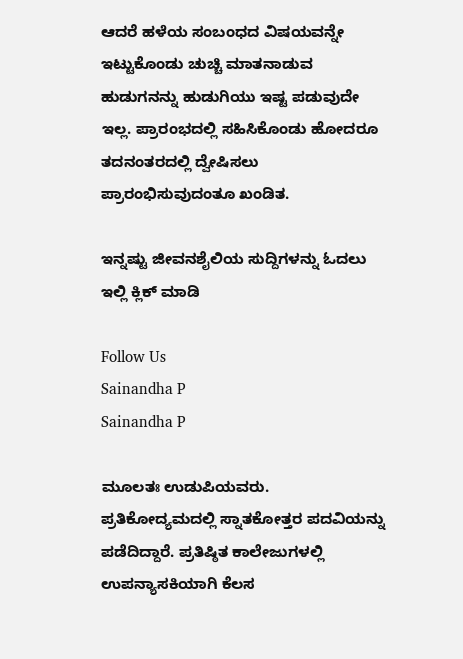ಆದರೆ ಹಳೆಯ ಸಂಬಂಧದ ವಿಷಯವನ್ನೇ ಇಟ್ಟುಕೊಂಡು ಚುಚ್ಚಿ ಮಾತನಾಡುವ ಹುಡುಗನನ್ನು ಹುಡುಗಿಯು ಇಷ್ಟ ಪಡುವುದೇ ಇಲ್ಲ. ಪ್ರಾರಂಭದಲ್ಲಿ ಸಹಿಸಿಕೊಂಡು ಹೋದರೂ ತದನಂತರದಲ್ಲಿ ದ್ವೇಷಿಸಲು ಪ್ರಾರಂಭಿಸುವುದಂತೂ ಖಂಡಿತ.

ಇನ್ನಷ್ಟು ಜೀವನಶೈಲಿಯ ಸುದ್ದಿಗಳನ್ನು ಓದಲು ಇಲ್ಲಿ ಕ್ಲಿಕ್ ಮಾಡಿ

Follow Us
Sainandha P
Sainandha P

ಮೂಲತಃ ಉಡುಪಿಯವರು. ಪ್ರತಿಕೋದ್ಯಮದಲ್ಲಿ ಸ್ನಾತಕೋತ್ತರ ಪದವಿಯನ್ನು ಪಡೆದಿದ್ದಾರೆ. ಪ್ರತಿಷ್ಠಿತ ಕಾಲೇಜುಗಳಲ್ಲಿ ಉಪನ್ಯಾಸಕಿಯಾಗಿ ಕೆಲಸ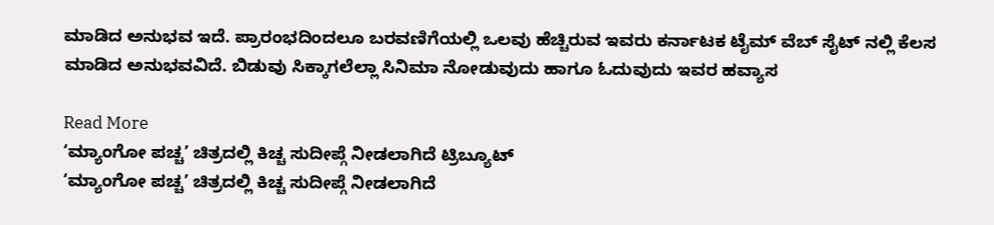ಮಾಡಿದ ಅನುಭವ ಇದೆ. ಪ್ರಾರಂಭದಿಂದಲೂ ಬರವಣಿಗೆಯಲ್ಲಿ ಒಲವು ಹೆಚ್ಚಿರುವ ಇವರು ಕರ್ನಾಟಕ ಟೈಮ್ ವೆಬ್ ಸೈಟ್ ನಲ್ಲಿ ಕೆಲಸ ಮಾಡಿದ ಅನುಭವವಿದೆ. ಬಿಡುವು ಸಿಕ್ಕಾಗಲೆಲ್ಲಾ ಸಿನಿಮಾ ನೋಡುವುದು ಹಾಗೂ ಓದುವುದು ಇವರ ಹವ್ಯಾಸ

Read More
‘ಮ್ಯಾಂಗೋ ಪಚ್ಚ’ ಚಿತ್ರದಲ್ಲಿ ಕಿಚ್ಚ ಸುದೀಪ್ಗೆ ನೀಡಲಾಗಿದೆ ಟ್ರಿಬ್ಯೂಟ್
‘ಮ್ಯಾಂಗೋ ಪಚ್ಚ’ ಚಿತ್ರದಲ್ಲಿ ಕಿಚ್ಚ ಸುದೀಪ್ಗೆ ನೀಡಲಾಗಿದೆ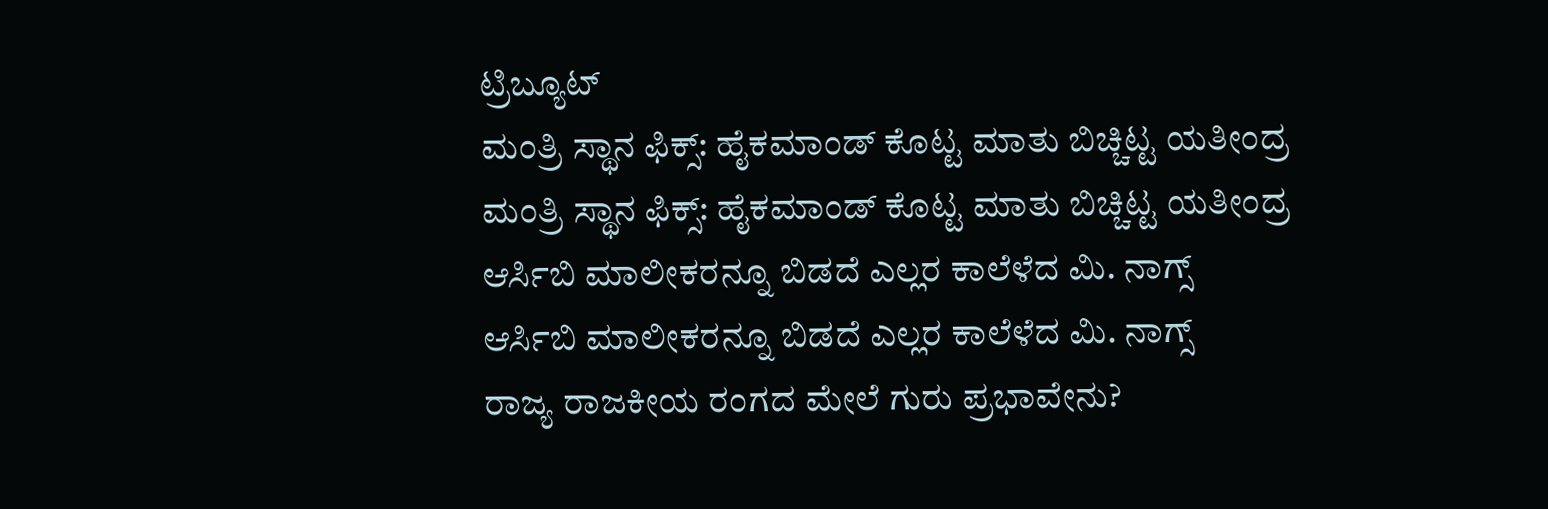ಟ್ರಿಬ್ಯೂಟ್
ಮಂತ್ರಿ ಸ್ಥಾನ ಫಿಕ್ಸ್: ಹೈಕಮಾಂಡ್ ಕೊಟ್ಟ ಮಾತು ಬಿಚ್ಚಿಟ್ಟ ಯತೀಂದ್ರ
ಮಂತ್ರಿ ಸ್ಥಾನ ಫಿಕ್ಸ್: ಹೈಕಮಾಂಡ್ ಕೊಟ್ಟ ಮಾತು ಬಿಚ್ಚಿಟ್ಟ ಯತೀಂದ್ರ
ಆರ್ಸಿಬಿ ಮಾಲೀಕರನ್ನೂ ಬಿಡದೆ ಎಲ್ಲರ ಕಾಲೆಳೆದ ಮಿ. ನಾಗ್ಸ್
ಆರ್ಸಿಬಿ ಮಾಲೀಕರನ್ನೂ ಬಿಡದೆ ಎಲ್ಲರ ಕಾಲೆಳೆದ ಮಿ. ನಾಗ್ಸ್
ರಾಜ್ಯ ರಾಜಕೀಯ ರಂಗದ ಮೇಲೆ ಗುರು ಪ್ರಭಾವೇನು?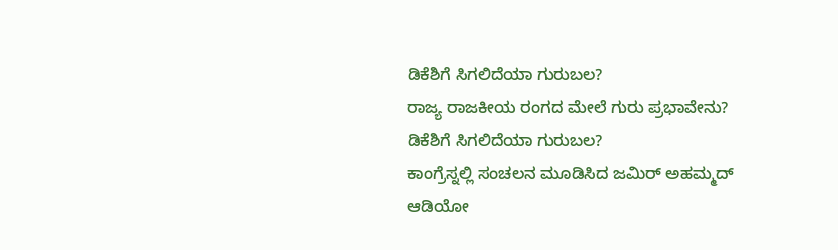ಡಿಕೆಶಿಗೆ ಸಿಗಲಿದೆಯಾ ಗುರುಬಲ?
ರಾಜ್ಯ ರಾಜಕೀಯ ರಂಗದ ಮೇಲೆ ಗುರು ಪ್ರಭಾವೇನು? ಡಿಕೆಶಿಗೆ ಸಿಗಲಿದೆಯಾ ಗುರುಬಲ?
ಕಾಂಗ್ರೆಸ್ನಲ್ಲಿ ಸಂಚಲನ ಮೂಡಿಸಿದ ಜಮಿರ್ ಅಹಮ್ಮದ್ ಆಡಿಯೋ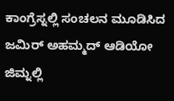ಕಾಂಗ್ರೆಸ್ನಲ್ಲಿ ಸಂಚಲನ ಮೂಡಿಸಿದ ಜಮಿರ್ ಅಹಮ್ಮದ್ ಆಡಿಯೋ
ಜಿಮ್ನಲ್ಲಿ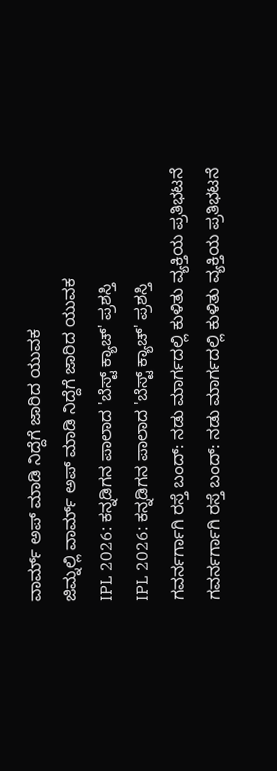ವಾರ್ಮ್ ಅಪ್ ಮಾಡಿ ನಿದ್ದೆಗೆ ಜಾರಿದ ಯುವಕ
ಜಿಮ್ನಲ್ಲಿ ವಾರ್ಮ್ ಅಪ್ ಮಾಡಿ ನಿದ್ದೆಗೆ ಜಾರಿದ ಯುವಕ
IPL 2026: ಕನ್ನಡಿಗನ ಪಾಲಾದ 'ಬೆಸ್ಟ್ ಕ್ಯಾಚ್' ಪ್ರಶಸ್ತಿ
IPL 2026: ಕನ್ನಡಿಗನ ಪಾಲಾದ 'ಬೆಸ್ಟ್ ಕ್ಯಾಚ್' ಪ್ರಶಸ್ತಿ
ಗವರ್ನರ್ಗಾಗಿ ರಸ್ತೆ ಬಂದ್: ನಡು ಮಾರ್ಗದಲ್ಲಿ ಕುಳಿತು ವ್ಯಕ್ತಿಯ ಪ್ರತಿಭಟನೆ
ಗವರ್ನರ್ಗಾಗಿ ರಸ್ತೆ ಬಂದ್: ನಡು ಮಾರ್ಗದಲ್ಲಿ ಕುಳಿತು ವ್ಯಕ್ತಿಯ ಪ್ರತಿಭಟನೆ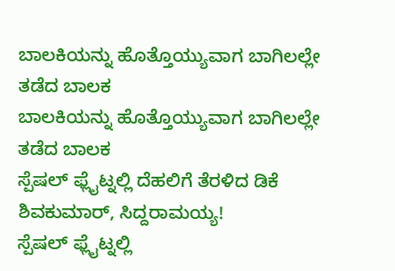ಬಾಲಕಿಯನ್ನು ಹೊತ್ತೊಯ್ಯುವಾಗ ಬಾಗಿಲಲ್ಲೇ ತಡೆದ ಬಾಲಕ
ಬಾಲಕಿಯನ್ನು ಹೊತ್ತೊಯ್ಯುವಾಗ ಬಾಗಿಲಲ್ಲೇ ತಡೆದ ಬಾಲಕ
ಸ್ಪೆಷಲ್ ಫ್ಲೈಟ್ನಲ್ಲಿ ದೆಹಲಿಗೆ ತೆರಳಿದ ಡಿಕೆ ಶಿವಕುಮಾರ್, ಸಿದ್ದರಾಮಯ್ಯ!
ಸ್ಪೆಷಲ್ ಫ್ಲೈಟ್ನಲ್ಲಿ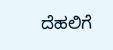ದೆಹಲಿಗೆ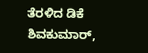ತೆರಳಿದ ಡಿಕೆ ಶಿವಕುಮಾರ್,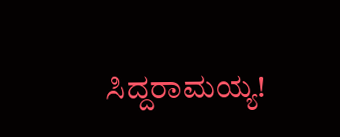ಸಿದ್ದರಾಮಯ್ಯ!